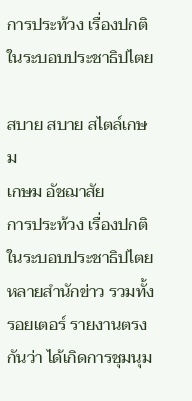การประท้วง เรื่องปกติในระบอบประชาธิปไตย

สบาย สบาย สไตล์เกษม
เกษม อัชฌาสัย
การประท้วง เรื่องปกติในระบอบประชาธิปไตย
หลายสำนักข่าว รวมทั้ง รอยเตอร์ รายงานตรงกันว่า ได้เกิดการชุมนุม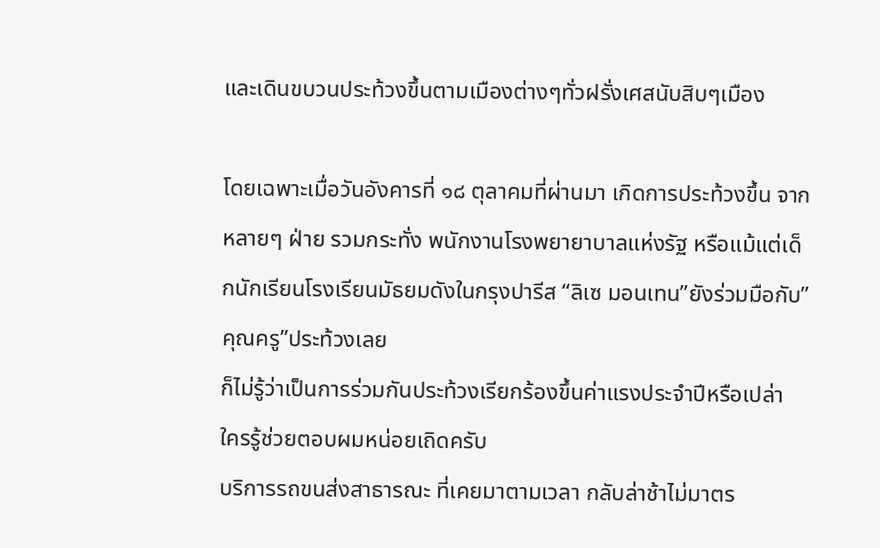และเดินขบวนประท้วงขึ้นตามเมืองต่างๆทั่วฝรั่งเศสนับสิบๆเมือง

โดยเฉพาะเมื่อวันอังคารที่ ๑๘ ตุลาคมที่ผ่านมา เกิดการประท้วงขึ้น จากหลายๆ ฝ่าย รวมกระทั่ง พนักงานโรงพยายาบาลแห่งรัฐ หรือแม้แต่เด็กนักเรียนโรงเรียนมัธยมดังในกรุงปารีส “ลิเซ มอนเทน”ยังร่วมมือกับ”คุณครู”ประท้วงเลย
ก็ไม่รู้ว่าเป็นการร่วมกันประท้วงเรียกร้องขึ้นค่าแรงประจำปีหรือเปล่า
ใครรู้ช่วยตอบผมหน่อยเถิดครับ
บริการรถขนส่งสาธารณะ ที่เคยมาตามเวลา กลับล่าช้าไม่มาตร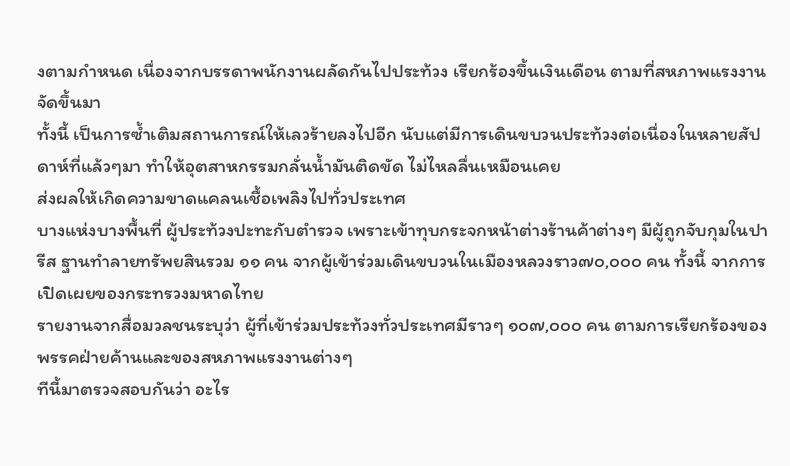งตามกำหนด เนื่องจากบรรดาพนักงานผลัดกันไปประท้วง เรียกร้องขึ้นเงินเดือน ตามที่สหภาพแรงงานจัดขึ้นมา
ทั้งนี้ เป็นการซ้ำเติมสถานการณ์ให้เลวร้ายลงไปอีก นับแต่มีการเดินขบวนประท้วงต่อเนื่องในหลายสัปดาห์ที่แล้วๆมา ทำให้อุตสาหกรรมกลั่นน้ำมันติดขัด ไม่ไหลลื่นเหมือนเคย
ส่งผลให้เกิดความขาดแคลนเชื้อเพลิงไปทั่วประเทศ
บางแห่งบางพื้นที่ ผู้ประท้วงปะทะกับตำรวจ เพราะเข้าทุบกระจกหน้าต่างร้านค้าต่างๆ มีผู้ถูกจับกุมในปารีส ฐานทำลายทรัพยสินรวม ๑๑ คน จากผู้เข้าร่วมเดินขบวนในเมืองหลวงราว๗๐,๐๐๐ คน ทั้งนี้ จากการเปิดเผยของกระทรวงมหาดไทย
รายงานจากสื่อมวลชนระบุว่า ผู้ที่เข้าร่วมประท้วงทั่วประเทศมีราวๆ ๑๐๗,๐๐๐ คน ตามการเรียกร้องของพรรคฝ่ายค้านและของสหภาพแรงงานต่างๆ
ทีนี้มาตรวจสอบกันว่า อะไร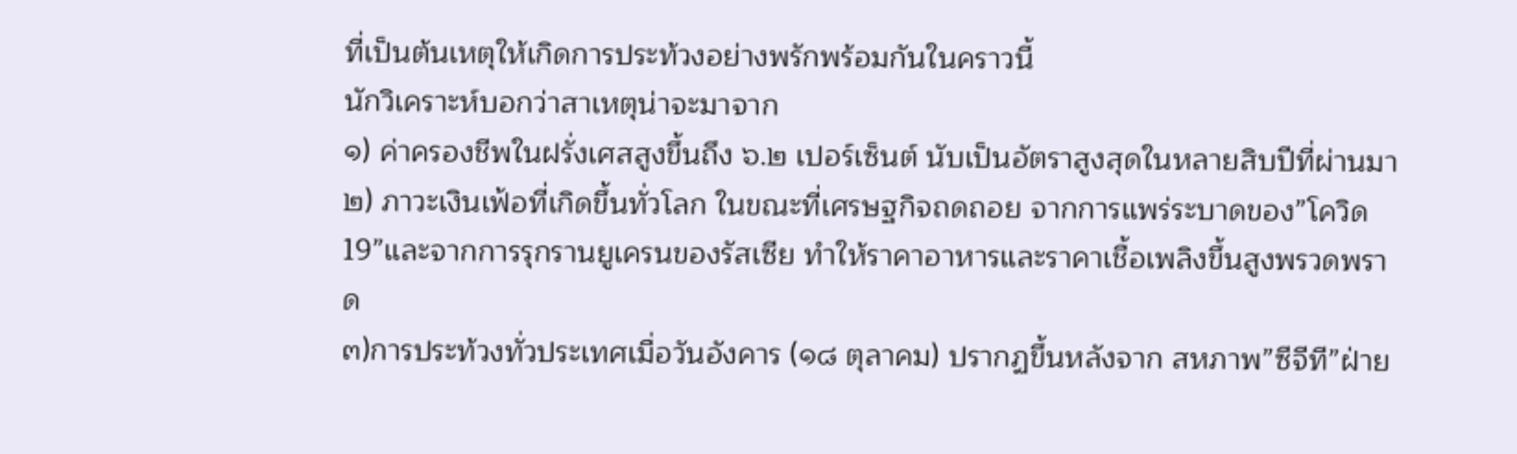ที่เป็นต้นเหตุให้เกิดการประท้วงอย่างพรักพร้อมกันในคราวนี้
นักวิเคราะห์บอกว่าสาเหตุน่าจะมาจาก
๑) ค่าครองชีพในฝรั่งเศสสูงขึ้นถึง ๖.๒ เปอร์เซ็นต์ นับเป็นอัตราสูงสุดในหลายสิบปีที่ผ่านมา
๒) ภาวะเงินเฟ้อที่เกิดขึ้นทั่วโลก ในขณะที่เศรษฐกิจถดถอย จากการแพร่ระบาดของ”โควิด 19”และจากการรุกรานยูเครนของรัสเซีย ทำให้ราคาอาหารและราคาเชื้อเพลิงขึ้นสูงพรวดพราด
๓)การประท้วงทั่วประเทศเมื่อวันอังคาร (๑๘ ตุลาคม) ปรากฏขึ้นหลังจาก สหภาพ”ซีจีที”ฝ่าย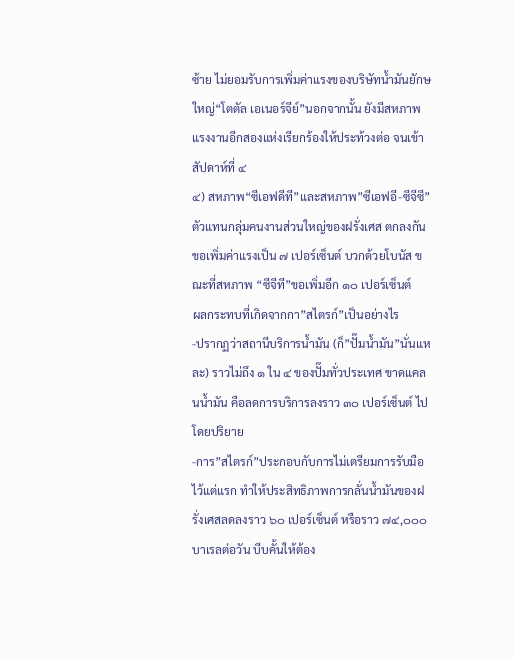ซ้าย ไม่ยอมรับการเพิ่มค่าแรงของบริษัทน้ำมันยักษใหญ่“โตตัล เอเนอร์จีย์”นอกจากนั้น ยังมีสหภาพแรงงานอีกสองแห่งเรียกร้องให้ประท้วงต่อ จนเข้าสัปดาห์ที่ ๔
๔) สหภาพ“ซีเอฟดีที”และสหภาพ”ซีเอฟอี-ซีจีซี” ตัวแทนกลุ่มคนงานส่วนใหญ่ของฝรั่งเศส ตกลงกันขอเพิ่มค่าแรงเป็น ๗ เปอร์เซ็นต์ บวกด้วยโบนัส ขณะที่สหภาพ “ซีจีที”ขอเพิ่มอีก ๑๐ เปอร์เซ็นต์
ผลกระทบที่เกิดจากกา”สไตรก์”เป็นอย่างไร
-ปรากฏว่าสถานีบริการน้ำมัน (ก็”ปั๊มน้ำมัน”นั่นแหละ) ราวไม่ถึง ๑ ใน ๔ ของปั๊มทั่วประเทศ ขาดแคลนน้ำมัน คือลดการบริการลงราว ๓๐ เปอร์เซ็นต์ ไปโดยปริยาย
-การ”สไตรก์”ประกอบกับการไม่เตรียมการรับมือไว้แต่แรก ทำให้ประสิทธิภาพการกลั่นน้ำมันของฝรั่งเศสลดลงราว ๖๐ เปอร์เซ็นต์ หรือราว ๗๔,๐๐๐บาเรลต่อวัน บีบคั้นให้ต้อง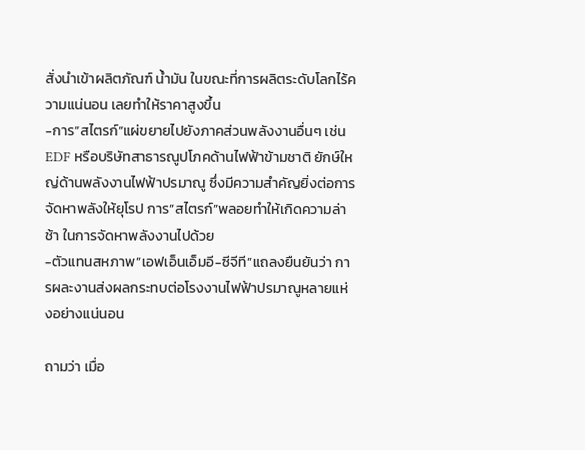สั่งนำเข้าผลิตภัณฑ์ น้ำมัน ในขณะที่การผลิตระดับโลกไร้ความแน่นอน เลยทำให้ราคาสูงขึ้น
-การ”สไตรก์”แผ่ขยายไปยังภาคส่วนพลังงานอื่นๆ เช่น EDF หรือบริษัทสาธารณูปโภคด้านไฟฟ้าข้ามชาติ ยักษ์ใหญ่ด้านพลังงานไฟฟ้าปรมาณู ซึ่งมีความสำคัญยิ่งต่อการจัดหาพลังให้ยุโรป การ”สไตรก์”พลอยทำให้เกิดความล่าช้า ในการจัดหาพลังงานไปด้วย
-ตัวแทนสหภาพ”เอฟเอ็นเอ็มอี-ซีจีที”แถลงยืนยันว่า การผละงานส่งผลกระทบต่อโรงงานไฟฟ้าปรมาณูหลายแห่งอย่างแน่นอน

ถามว่า เมื่อ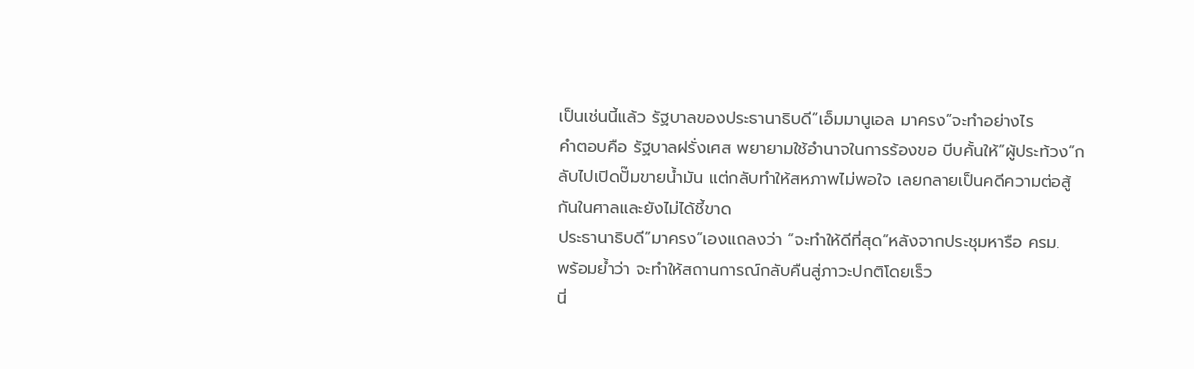เป็นเช่นนี้แล้ว รัฐบาลของประธานาธิบดี”เอ็มมานูเอล มาครง”จะทำอย่างไร
คำตอบคือ รัฐบาลฝรั่งเศส พยายามใช้อำนาจในการร้องขอ บีบคั้นให้”ผู้ประท้วง”กลับไปเปิดปั๊มขายน้ำมัน แต่กลับทำให้สหภาพไม่พอใจ เลยกลายเป็นคดีความต่อสู้กันในศาลและยังไม่ได้ชี้ขาด
ประธานาธิบดี”มาครง”เองแถลงว่า “จะทำให้ดีที่สุด”หลังจากประชุมหารือ ครม.
พร้อมย้ำว่า จะทำให้สถานการณ์กลับคืนสู่ภาวะปกติโดยเร็ว
นี่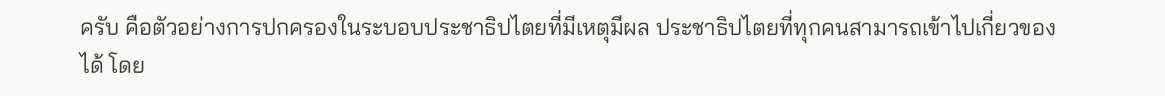ครับ คือตัวอย่างการปกครองในระบอบประชาธิปไตยที่มีเหตุมีผล ประชาธิปไตยที่ทุกคนสามารถเข้าไปเกี่ยวของได้ โดย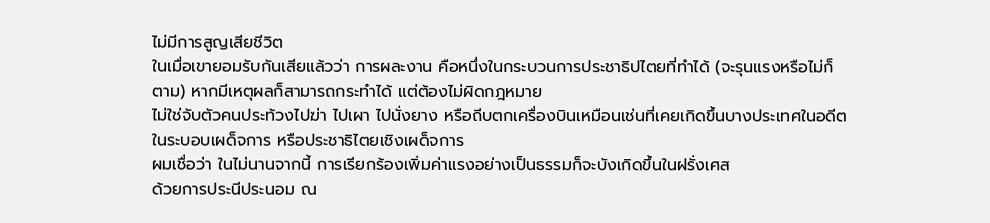ไม่มีการสูญเสียชีวิต
ในเมื่อเขายอมรับกันเสียแล้วว่า การผละงาน คือหนึ่งในกระบวนการประชาธิปไตยที่ทำได้ (จะรุนแรงหรือไม่ก็ตาม) หากมีเหตุผลก็สามารถกระทำได้ แต่ต้องไม่ผิดกฎหมาย
ไม่ใช่จับตัวคนประท้วงไปฆ่า ไปเผา ไปนั่งยาง หรือถีบตกเครื่องบินเหมือนเช่นที่เคยเกิดขึ้นบางประเทศในอดีต ในระบอบเผด็จการ หรือประชาธิไตยเชิงเผด็จการ
ผมเชื่อว่า ในไม่นานจากนี้ การเรียกร้องเพิ่มค่าแรงอย่างเป็นธรรมก็จะบังเกิดขึ้นในฝรั่งเศส
ด้วยการประนีประนอม ณ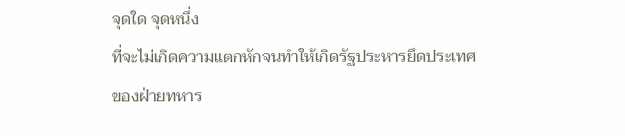จุดใด จุดหนึ่ง
ที่จะไม่เกิดความแตกหักจนทำให้เกิดรัฐประหารยึดประเทศ ของฝ่ายทหาร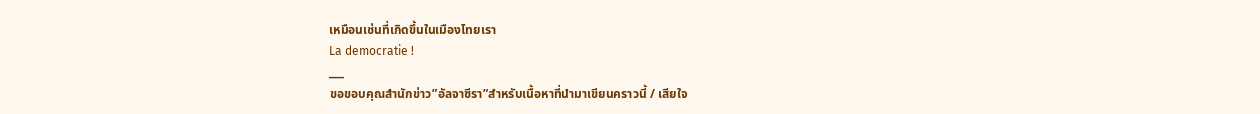เหมือนเช่นที่เกิดขึ้นในเมืองไทยเรา
La democratie !
___
ขอขอบคุณสำนักข่าว”อัลจาซีรา”สำหรับเนื้อหาที่นำมาเขียนคราวนี้ / เสียใจ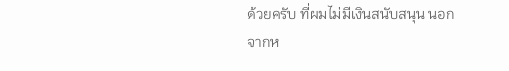ด้วยครับ ที่ผมไม่มีเงินสนับสนุน นอกจากห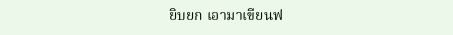ยิบยก เอามาเขียนฟ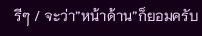รีๆ / จะว่า”หน้าด้าน”ก็ยอมครับ